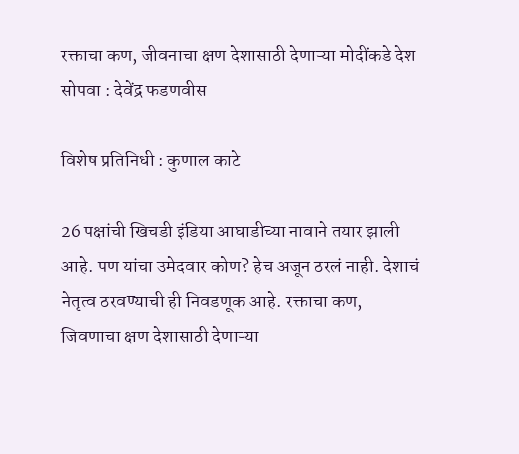रक्ताचा कण, जीवनाचा क्षण देशासाठी देणाऱ्या मोदींकडे देश सोपवा : देवेंद्र फडणवीस

विशेष प्रतिनिधी : कुणाल काटे

26 पक्षांची खिचडी इंडिया आघाडीच्या नावाने तयार झाली आहे. पण यांचा उमेदवार कोण? हेच अजून ठरलं नाही. देशाचं नेतृत्व ठरवण्याची ही निवडणूक आहे. रक्ताचा कण, जिवणाचा क्षण देशासाठी देणाऱ्या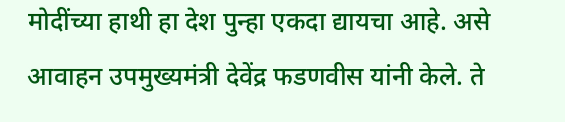मोदींच्या हाथी हा देश पुन्हा एकदा द्यायचा आहे. असे आवाहन उपमुख्यमंत्री देवेंद्र फडणवीस यांनी केले. ते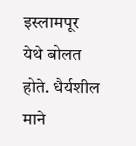इस्लामपूर येथे बोलत होते. धैर्यशील माने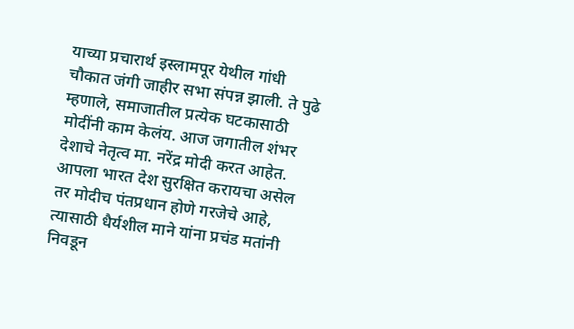याच्या प्रचारार्थ इस्लामपूर येथील गांधी चौकात जंगी जाहीर सभा संपन्न झाली. ते पुढे म्हणाले, समाजातील प्रत्येक घटकासाठी मोदींनी काम केलंय. आज जगातील शंभर देशाचे नेतृत्व मा. नरेंद्र मोदी करत आहेत. आपला भारत देश सुरक्षित करायचा असेल तर मोदीच पंतप्रधान होणे गरजेचे आहे, त्यासाठी धैर्यशील माने यांना प्रचंड मतांनी निवडून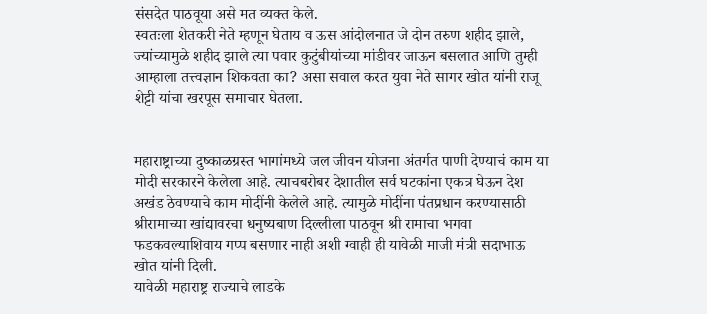संसदेत पाठवूया असे मत व्यक्त केले.
स्वतःला शेतकरी नेते म्हणून घेताय व ऊस आंदोलनात जे दोन तरुण शहीद झाले, ज्यांच्यामुळे शहीद झाले त्या पवार कुटुंबीयांच्या मांडीवर जाऊन बसलात आणि तुम्ही आम्हाला तत्त्वज्ञान शिकवता का? असा सवाल करत युवा नेते सागर खोत यांनी राजू शेट्टी यांचा खरपूस समाचार घेतला.


महाराष्ट्राच्या दुष्काळग्रस्त भागांमध्ये जल जीवन योजना अंतर्गत पाणी देण्याचं काम या मोदी सरकारने केलेला आहे. त्याचबरोबर देशातील सर्व घटकांना एकत्र घेऊन देश अखंड ठेवण्याचे काम मोदींनी केलेले आहे. त्यामुळे मोदींना पंतप्रधान करण्यासाठी श्रीरामाच्या खांद्यावरचा धनुष्यबाण दिल्लीला पाठवून श्री रामाचा भगवा फडकवल्याशिवाय गप्प बसणार नाही अशी ग्वाही ही यावेळी माजी मंत्री सदाभाऊ खोत यांनी दिली.
यावेळी महाराष्ट्र राज्याचे लाडके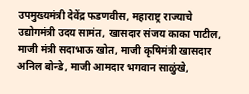उपमुख्यमंत्री देवेंद्र फडणवीस, महाराष्ट्र राज्याचे उद्योगमंत्री उदय सामंत, खासदार संजय काका पाटील, माजी मंत्री सदाभाऊ खोत, माजी कृषिमंत्री खासदार अनिल बोन्डे, माजी आमदार भगवान साळुंखे,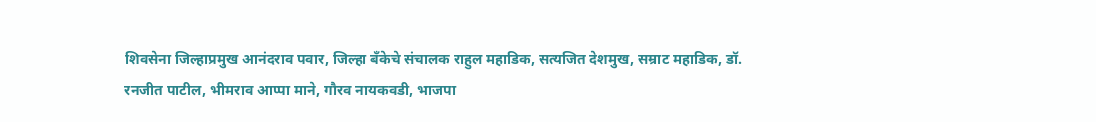शिवसेना जिल्हाप्रमुख आनंदराव पवार, जिल्हा बँकेचे संचालक राहुल महाडिक, सत्यजित देशमुख, सम्राट महाडिक, डॉ. रनजीत पाटील, भीमराव आप्पा माने, गौरव नायकवडी, भाजपा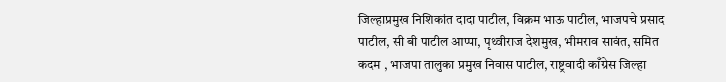जिल्हाप्रमुख निशिकांत दादा पाटील, विक्रम भाऊ पाटील, भाजपचे प्रसाद पाटील, सी बी पाटील आप्पा, पृथ्वीराज देशमुख, भीमराव सावंत, समित कदम , भाजपा तालुका प्रमुख निवास पाटील, राष्ट्रवादी काँग्रेस जिल्हा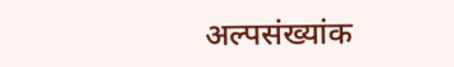अल्पसंख्यांक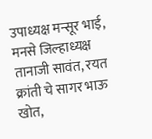उपाध्यक्ष मन्सूर भाई, मनसे जिल्हाध्यक्ष तानाजी सावंत, रयत क्रांती चे सागर भाऊ खोत,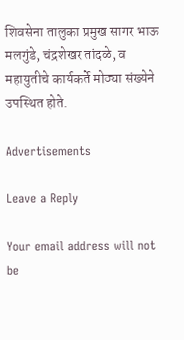शिवसेना तालुका प्रमुख सागर भाऊ मलगुंडे, चंद्रशेखर तांदळे, व महायुतीचे कार्यकर्ते मोठ्या संख्येने उपस्थित होते.

Advertisements

Leave a Reply

Your email address will not be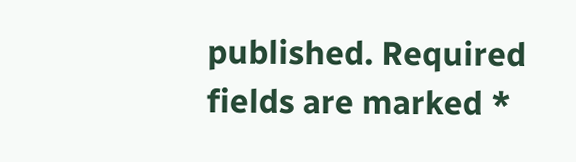published. Required fields are marked *